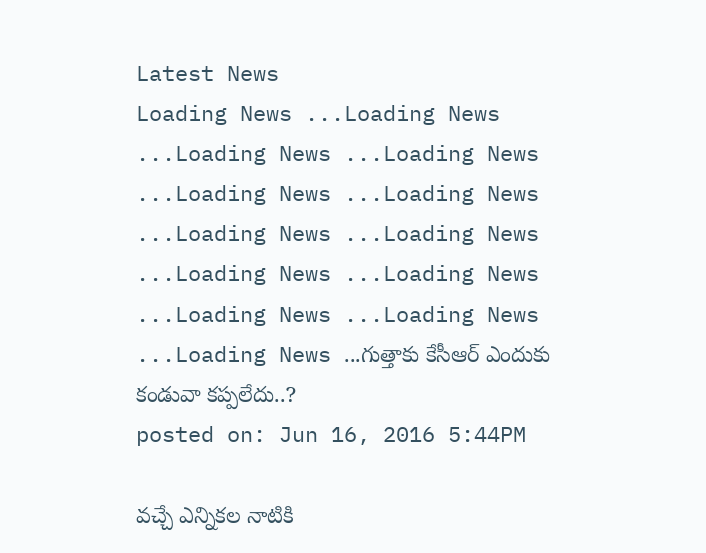Latest News
Loading News ...Loading News ...Loading News ...Loading News ...Loading News ...Loading News ...Loading News ...Loading News ...Loading News ...Loading News ...Loading News ...Loading News ...Loading News ...గుత్తాకు కేసీఆర్ ఎందుకు కండువా కప్పలేదు..?
posted on: Jun 16, 2016 5:44PM

వచ్చే ఎన్నికల నాటికి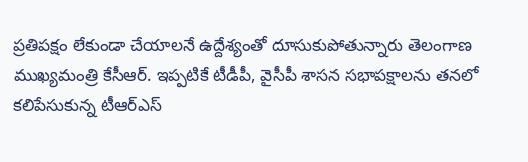ప్రతిపక్షం లేకుండా చేయాలనే ఉద్దేశ్యంతో దూసుకుపోతున్నారు తెలంగాణ ముఖ్యమంత్రి కేసీఆర్. ఇప్పటికే టీడీపీ, వైసీపీ శాసన సభాపక్షాలను తనలో కలిపేసుకున్న టీఆర్ఎస్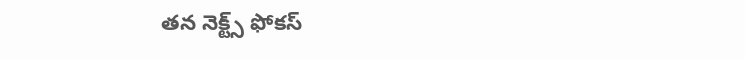తన నెక్ట్స్ ఫోకస్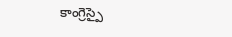కాంగ్రెస్పై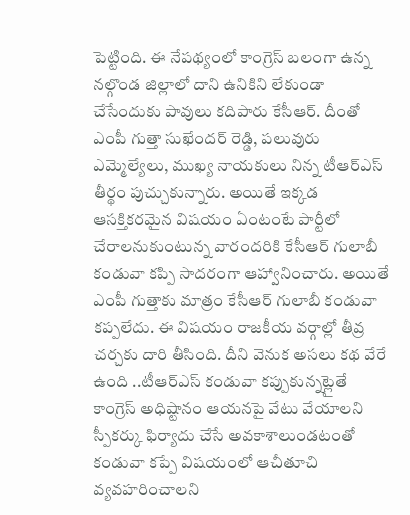పెట్టింది. ఈ నేపథ్యంలో కాంగ్రెస్ బలంగా ఉన్న నల్గొండ జిల్లాలో దాని ఉనికిని లేకుండా చేసేందుకు పావులు కదిపారు కేసీఆర్. దీంతో ఎంపీ గుత్తా సుఖేందర్ రెడ్డి, పలువురు ఎమ్మెల్యేలు, ముఖ్య నాయకులు నిన్న టీఆర్ఎస్ తీర్థం పుచ్చుకున్నారు. అయితే ఇక్కడ ఆసక్తికరమైన విషయం ఏంటంటే పార్టీలో చేరాలనుకుంటున్న వారందరికి కేసీఆర్ గులాబీ కండువా కప్పి సాదరంగా ఆహ్వానించారు. అయితే ఎంపీ గుత్తాకు మాత్రం కేసీఆర్ గులాబీ కండువా కప్పలేదు. ఈ విషయం రాజకీయ వర్గాల్లో తీవ్ర చర్చకు దారి తీసింది. దీని వెనుక అసలు కథ వేరే ఉంది ..టీఆర్ఎస్ కండువా కప్పుకున్నట్లైతే కాంగ్రెస్ అధిష్టానం ఆయనపై వేటు వేయాలని స్పీకర్కు ఫిర్యాదు చేసే అవకాశాలుండటంతో కండువా కప్పే విషయంలో ఆచీతూచి వ్యవహరించాలని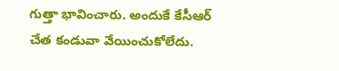గుత్తా భావించారు. అందుకే కేసీఆర్ చేత కండువా వేయించుకోలేదు.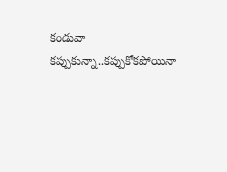కండువా కప్పుకున్నా..కప్పుకోకపోయినా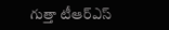గుత్తా టీఆర్ఎస్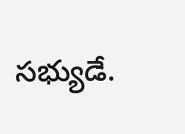సభ్యుడే.